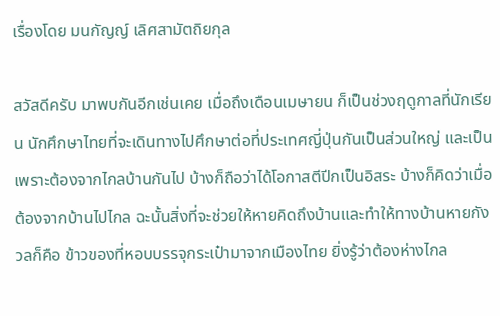เรื่องโดย มนกัญญ์ เลิศสามัตถิยกุล

สวัสดีครับ มาพบกันอีกเช่นเคย เมื่อถึงเดือนเมษายน ก็เป็นช่วงฤดูกาลที่นักเรียน นักศึกษาไทยที่จะเดินทางไปศึกษาต่อที่ประเทศญี่ปุ่นกันเป็นส่วนใหญ่ และเป็นเพราะต้องจากไกลบ้านกันไป บ้างก็ถือว่าได้โอกาสตีปีกเป็นอิสระ บ้างก็คิดว่าเมื่อต้องจากบ้านไปไกล ฉะนั้นสิ่งที่จะช่วยให้หายคิดถึงบ้านและทำให้ทางบ้านหายกังวลก็คือ ข้าวของที่หอบบรรจุกระเป๋ามาจากเมืองไทย ยิ่งรู้ว่าต้องห่างไกล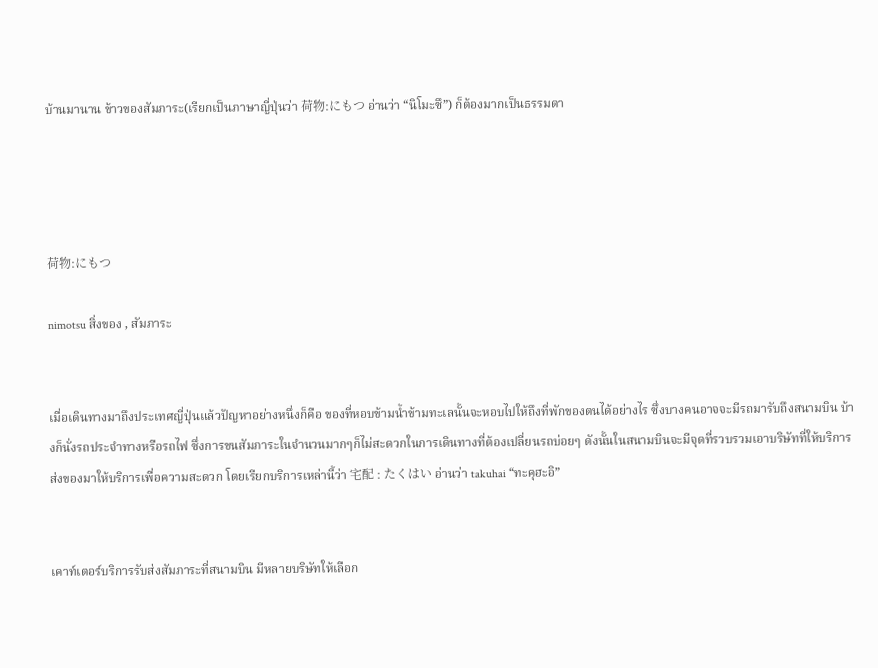บ้านมานาน ข้าวของสัมภาระ(เรียกเป็นภาษาญี่ปุ่นว่า 荷物:にもつ อ่านว่า “นิโมะซึ”) ก็ต้องมากเป็นธรรมดา




荷物:にもつ

nimotsu สิ่งของ , สัมภาระ


เมื่อเดินทางมาถึงประเทศญี่ปุ่นแล้วปัญหาอย่างหนึ่งก็คือ ของที่หอบข้ามน้ำข้ามทะเลนั้นจะหอบไปให้ถึงที่พักของตนได้อย่างไร ซึ่งบางคนอาจจะมีรถมารับถึงสนามบิน บ้างก็นั่งรถประจำทางหรือรถไฟ ซึ่งการขนสัมภาระในจำนวนมากๆก็ไม่สะดวกในการเดินทางที่ต้องเปลี่ยนรถบ่อยๆ ดังนั้นในสนามบินจะมีจุดที่รวบรวมเอาบริษัทที่ให้บริการส่งของมาให้บริการเพื่อความสะดวก โดยเรียกบริการเหล่านี้ว่า 宅配 : たくはい อ่านว่า takuhai “ทะคุฮะอิ”


เคาท์เตอร์บริการรับส่งสัมภาระที่สนามบิน มีหลายบริษัทให้เลือก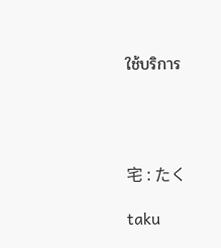ใช้บริการ




宅 : たく

taku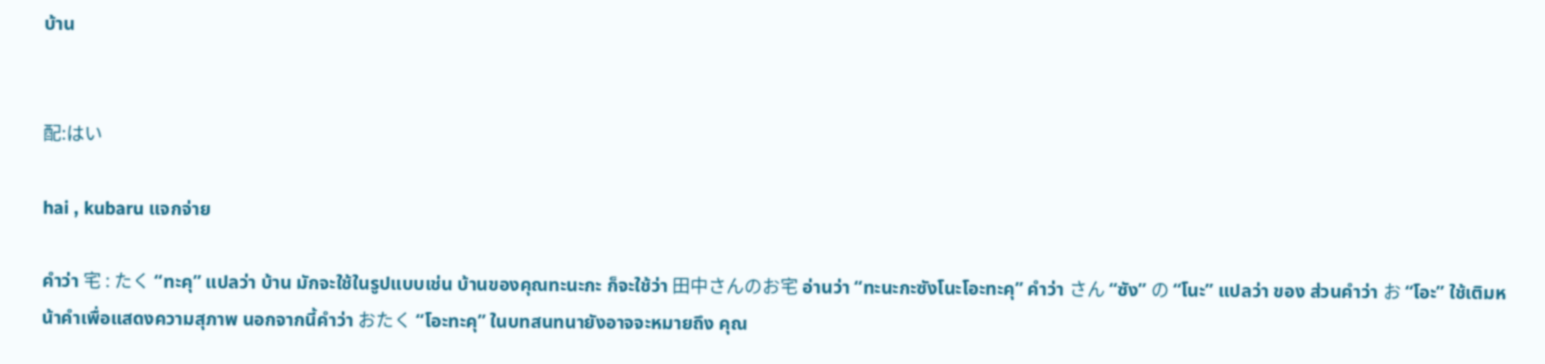บ้าน


配:はい

hai , kubaru แจกจ่าย

คำว่า 宅 : たく “ทะคุ” แปลว่า บ้าน มักจะใช้ในรูปแบบเช่น บ้านของคุณทะนะกะ ก็จะใช้ว่า 田中さんのお宅 อ่านว่า “ทะนะกะซังโนะโอะทะคุ” คำว่า さん “ซัง” の “โนะ” แปลว่า ของ ส่วนคำว่า お “โอะ” ใช้เติมหน้าคำเพื่อแสดงความสุภาพ นอกจากนี้คำว่า おたく “โอะทะคุ” ในบทสนทนายังอาจจะหมายถึง คุณ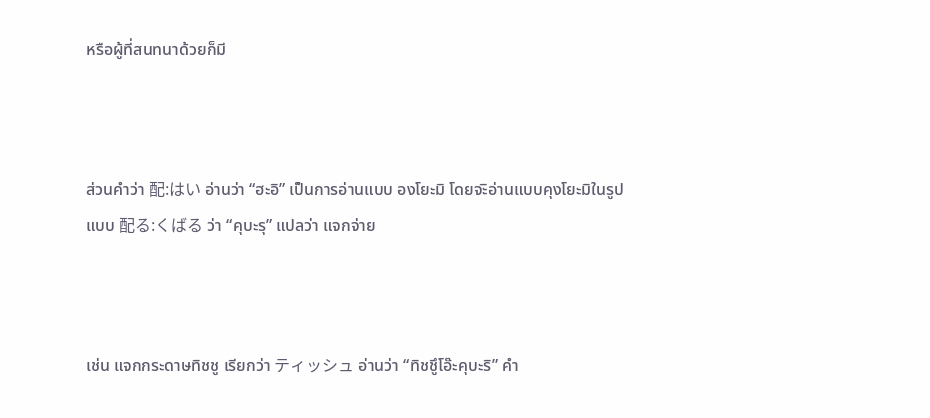หรือผู้ที่สนทนาด้วยก็มี



ส่วนคำว่า 配:はい อ่านว่า “ฮะอิ” เป็นการอ่านแบบ องโยะมิ โดยจะิอ่านแบบคุงโยะมิในรูปแบบ 配る:くばる ว่า “คุบะรุ” แปลว่า แจกจ่าย



เช่น แจกกระดาษทิชชู เรียกว่า ティッシュ อ่านว่า “ทิชชูึโอ๊ะคุบะริ” คำ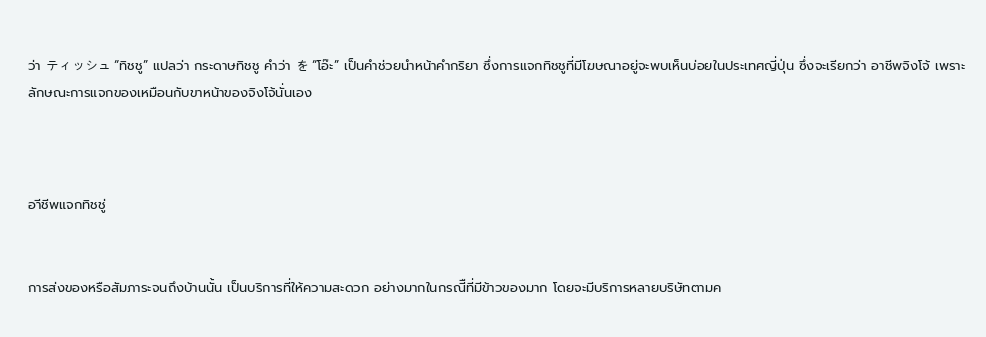ว่า ティッシュ “ทิชชู” แปลว่า กระดาษทิชชู คำว่า を “โอ๊ะ” เป็นคำช่วยนำหน้าคำกริยา ซึ่งการแจกทิชชูที่มีโฆษณาอยู่จะพบเห็นบ่อยในประเทศญี่ปุ่น ซึ่งจะเรียกว่า อาชีพจิงโจ้ เพราะลักษณะการแจกของเหมือนกับขาหน้าของจิงโจ้นั่นเอง



อาีชีพแจกทิชชู่


การส่งของหรือสัมภาระจนถึงบ้านนั้น เป็นบริการที่ให้ความสะดวก อย่างมากในกรณีืที่มีข้าวของมาก โดยจะมีบริการหลายบริษัทตามค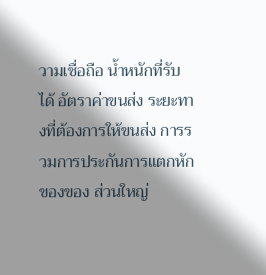วามเชื่อถือ น้ำหนักที่รับได้ อัตราค่าขนส่ง ระยะทางที่ต้องการให้ขนส่ง การรวมการประกันการแตกหักของของ ส่วนใหญ่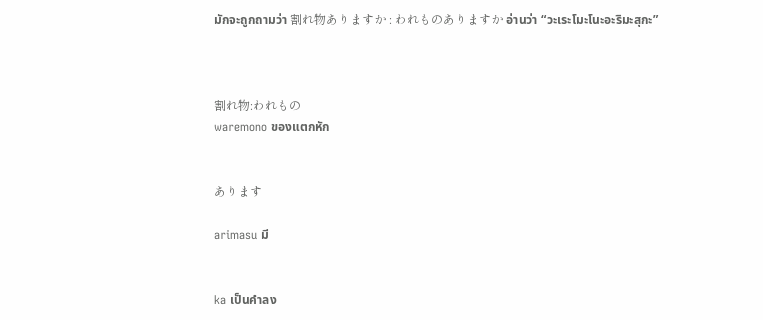มักจะถูกถามว่า 割れ物ありますか : われものありますか อ่านว่า “วะเระโมะโนะอะริมะสุกะ”



割れ物:われもの
waremono ของแตกหัก


あります

arimasu มี


ka เป็นคำลง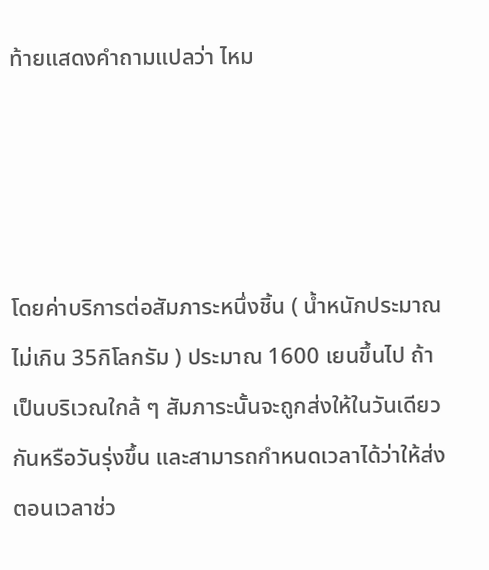ท้ายแสดงคำถามแปลว่า ไหม




โดยค่าบริการต่อสัมภาระหนึ่งชิ้น ( น้ำหนักประมาณไม่เกิน 35กิโลกรัม ) ประมาณ 1600 เยนขึ้นไป ถ้าเป็นบริเวณใกล้ ๆ สัมภาระนั้นจะถูกส่งให้ในวันเดียวกันหรือวันรุ่งขึ้น และสามารถกำหนดเวลาได้ว่าให้ส่งตอนเวลาช่ว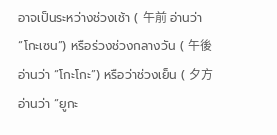อาจเป็นระหว่างช่วงเช้า ( 午前 อ่านว่า “โกะเซน”) หรือร่วงช่วงกลางวัน ( 午後 อ่านว่า “โกะโกะ”) หรือว่าช่วงเย็น ( 夕方 อ่านว่า “ยูกะ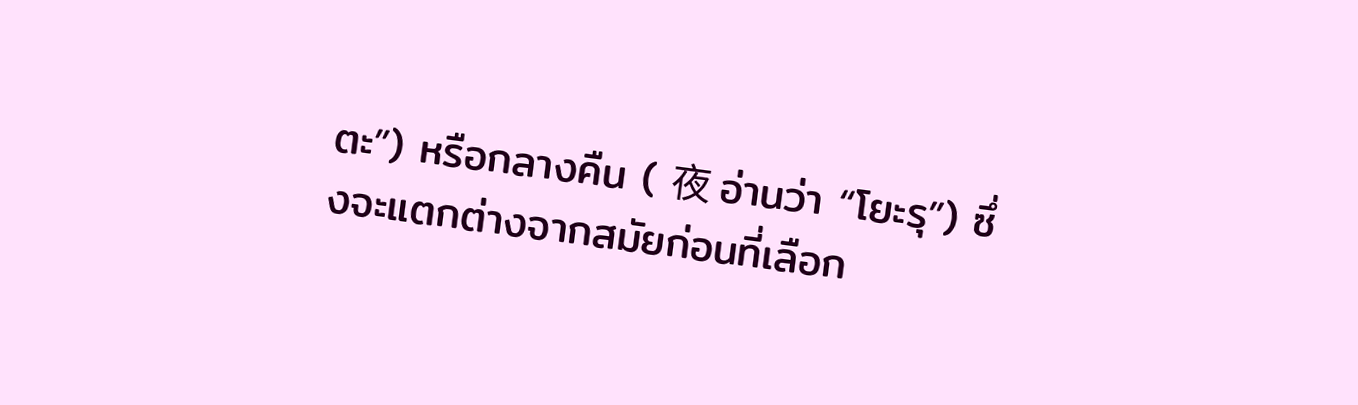ตะ”) หรือกลางคืน ( 夜 อ่านว่า “โยะรุ”) ซึ่งจะแตกต่างจากสมัยก่อนที่เลือก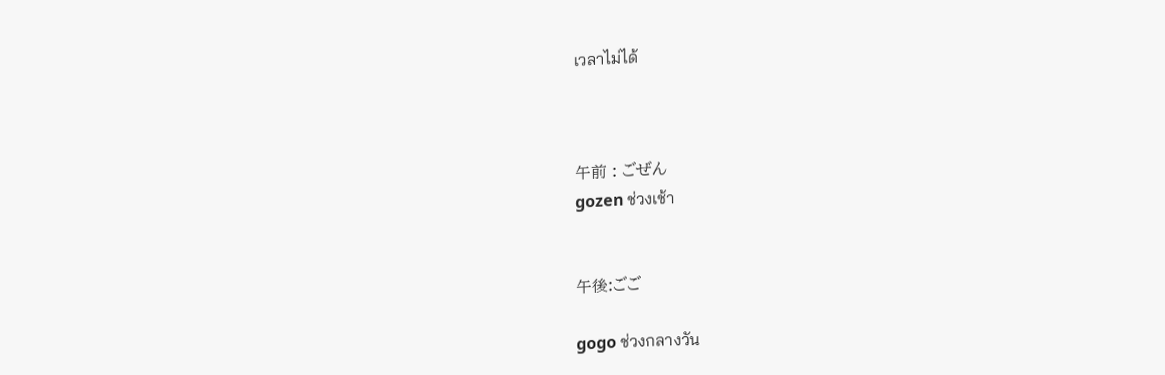เวลาไม่ได้



午前 : ごぜん
gozen ช่วงเช้า


午後:ごご

gogo ช่วงกลางวัน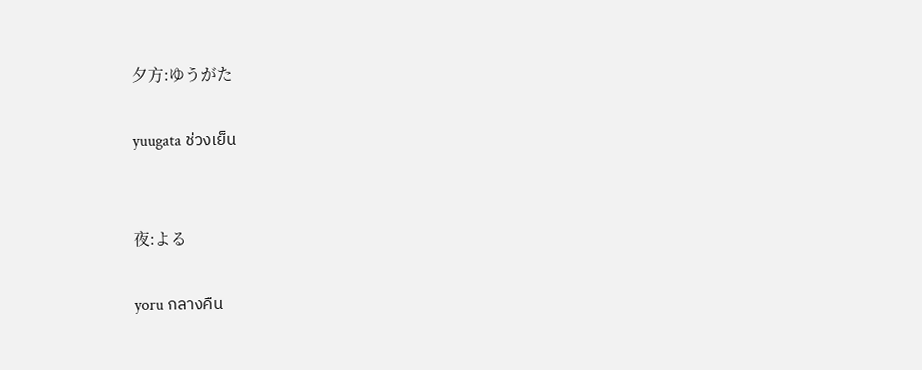夕方:ゆうがた

yuugata ช่วงเย็น


夜:よる

yoru กลางคืน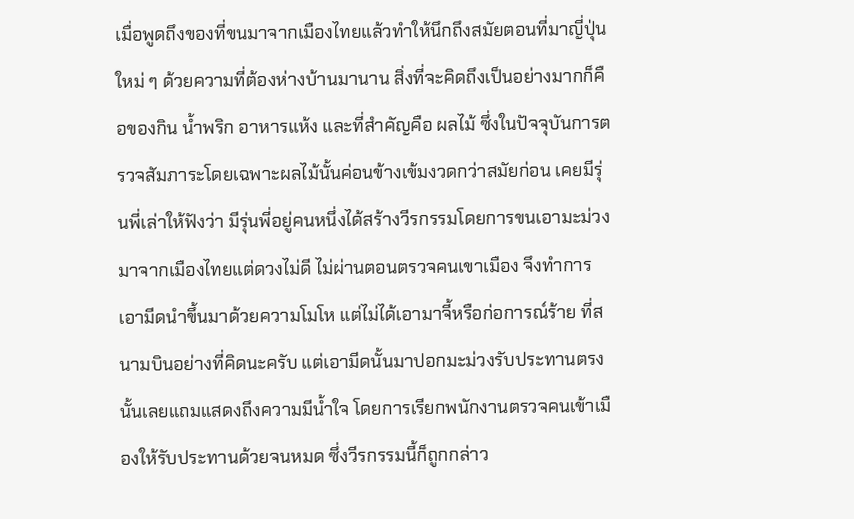เมื่อพูดถึงของที่ขนมาจากเมืองไทยแล้วทำให้นึกถึงสมัยตอนที่มาญี่ปุ่นใหม่ ๆ ด้วยความที่ต้องห่างบ้านมานาน สิ่งที่จะคิดถึงเป็นอย่างมากก็คือของกิน น้ำพริก อาหารแห้ง และที่สำคัญคือ ผลไม้ ซึ่งในปัจจุบันการตรวจสัมภาระโดยเฉพาะผลไม้นั้นค่อนข้างเข้มงวดกว่าสมัยก่อน เคยมีรุ่นพี่เล่าให้ฟังว่า มีรุ่นพี่อยู่คนหนึ่งได้สร้างวีรกรรมโดยการขนเอามะม่วงมาจากเมืองไทยแต่ดวงไม่ดี ไม่ผ่านตอนตรวจคนเขาเมือง จึงทำการเอามีดนำขึ้นมาด้วยความโมโห แต่ไม่ได้เอามาจี้หรือก่อการณ์ร้าย ที่สนามบินอย่างที่คิดนะครับ แต่เอามีดนั้นมาปอกมะม่วงรับประทานตรงนั้นเลยแถมแสดงถึงความมีน้ำใจ โดยการเรียกพนักงานตรวจคนเข้าเมืองให้รับประทานด้วยจนหมด ซึ่งวีรกรรมนี้ก็ถูกกล่าว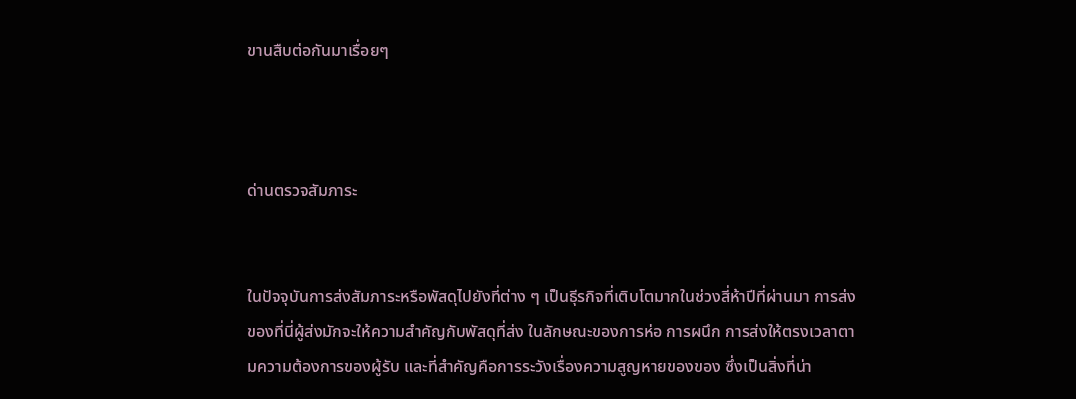ขานสืบต่อกันมาเรื่อยๆ



ด่านตรวจสัมภาระ


ในปัจจุบันการส่งสัมภาระหรือพัสดุไปยังที่ต่าง ๆ เป็นธุีรกิจที่เติบโตมากในช่วงสี่ห้าปีที่ผ่านมา การส่งของที่นี่ผู้ส่งมักจะให้ความสำคัญกับพัสดุที่ส่ง ในลักษณะของการห่อ การผนึก การส่งให้ตรงเวลาตามความต้องการของผู้รับ และที่สำคัญคือการระวังเรื่องความสูญหายของของ ซึ่งเป็นสิ่งที่น่า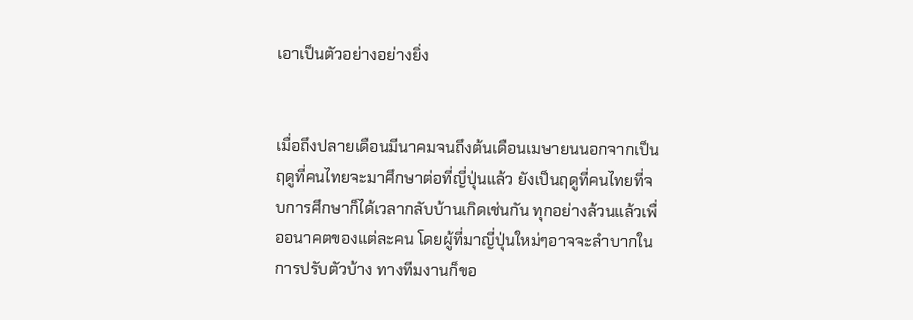เอาเป็นตัวอย่างอย่างยิ่ง


เมื่อถึงปลายเดือนมีนาคมจนถึงต้นเดือนเมษายนนอกจากเป็นฤดูที่คนไทยจะมาศึกษาต่อที่ญี่ปุ่นแล้ว ยังเป็นฤดูที่คนไทยที่จบการศึกษาก็ได้เวลากลับบ้านเกิดเช่นกัน ทุกอย่างล้วนแล้วเพื่ออนาคตของแต่ละคน โดยผู้ที่มาญี่ปุ่นใหม่ๆอาจจะลำบากในการปรับตัวบ้าง ทางทีมงานก็ขอ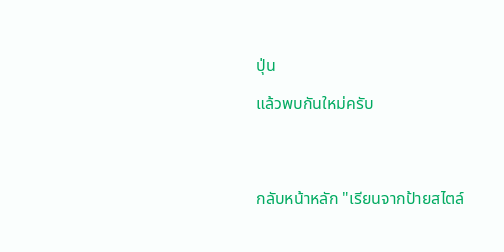ปุ่น

แล้วพบกันใหม่ครับ




กลับหน้าหลัก "เรียนจากป้ายสไตล์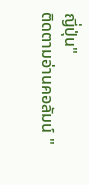ญี่ปุ่น"
ติดตามอ่านคอลัมน์ "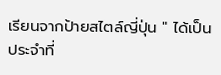เรียนจากป้ายสไตล์ญี่ปุ่น " ได้เป็นประจำที่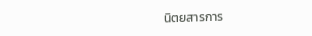นิตยสารการ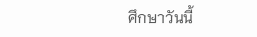ศึกษาวันนี้